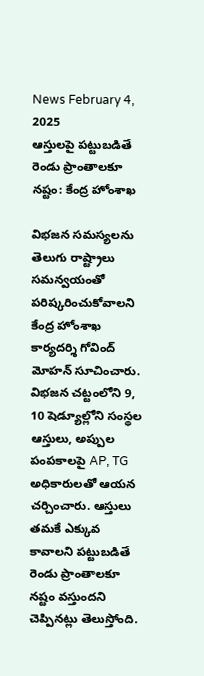News February 4, 2025
ఆస్తులపై పట్టుబడితే రెండు ప్రాంతాలకూ నష్టం: కేంద్ర హోంశాఖ

విభజన సమస్యలను తెలుగు రాష్ట్రాలు సమన్వయంతో పరిష్కరించుకోవాలని కేంద్ర హోంశాఖ కార్యదర్శి గోవింద్ మోహన్ సూచించారు. విభజన చట్టంలోని 9, 10 షెడ్యూల్లోని సంస్థల ఆస్తులు, అప్పుల పంపకాలపై AP, TG అధికారులతో ఆయన చర్చించారు. ఆస్తులు తమకే ఎక్కువ కావాలని పట్టుబడితే రెండు ప్రాంతాలకూ నష్టం వస్తుందని చెప్పినట్లు తెలుస్తోంది.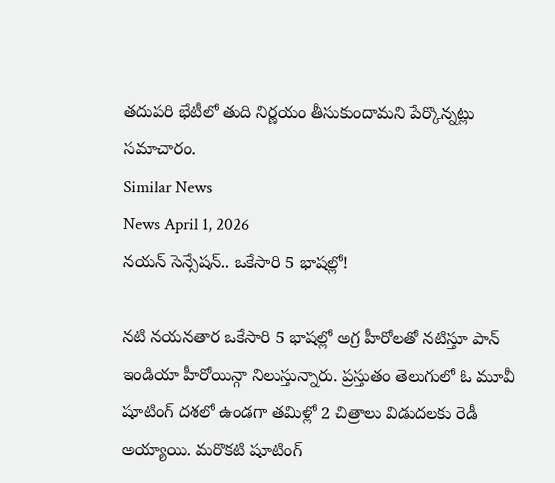తదుపరి భేటీలో తుది నిర్ణయం తీసుకుందామని పేర్కొన్నట్లు సమాచారం.
Similar News
News April 1, 2026
నయన్ సెన్సేషన్.. ఒకేసారి 5 భాషల్లో!

నటి నయనతార ఒకేసారి 5 భాషల్లో అగ్ర హీరోలతో నటిస్తూ పాన్ ఇండియా హీరోయిన్గా నిలుస్తున్నారు. ప్రస్తుతం తెలుగులో ఓ మూవీ షూటింగ్ దశలో ఉండగా తమిళ్లో 2 చిత్రాలు విడుదలకు రెడీ అయ్యాయి. మరొకటి షూటింగ్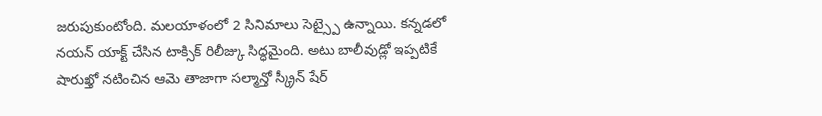జరుపుకుంటోంది. మలయాళంలో 2 సినిమాలు సెట్స్పై ఉన్నాయి. కన్నడలో నయన్ యాక్ట్ చేసిన టాక్సిక్ రిలీజ్కు సిద్ధమైంది. అటు బాలీవుడ్లో ఇప్పటికే షారుఖ్తో నటించిన ఆమె తాజాగా సల్మాన్తో స్క్రీన్ షేర్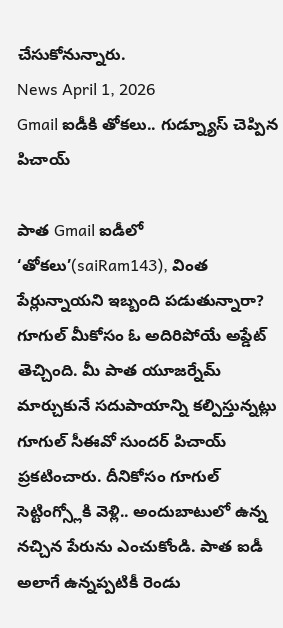చేసుకోనున్నారు.
News April 1, 2026
Gmail ఐడీకి తోకలు.. గుడ్న్యూస్ చెప్పిన పిచాయ్

పాత Gmail ఐడీలో ‘తోకలు’(saiRam143), వింత పేర్లున్నాయని ఇబ్బంది పడుతున్నారా? గూగుల్ మీకోసం ఓ అదిరిపోయే అప్డేట్ తెచ్చింది. మీ పాత యూజర్నేమ్ మార్చుకునే సదుపాయాన్ని కల్పిస్తున్నట్లు గూగుల్ సీఈవో సుందర్ పిచాయ్ ప్రకటించారు. దీనికోసం గూగుల్ సెట్టింగ్స్లోకి వెళ్లి.. అందుబాటులో ఉన్న నచ్చిన పేరును ఎంచుకోండి. పాత ఐడీ అలాగే ఉన్నప్పటికీ రెండు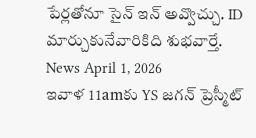పేర్లతోనూ సైన్ ఇన్ అవ్వొచ్చు. ID మార్చుకునేవారికిది శుభవార్తే.
News April 1, 2026
ఇవాళ 11amకు YS జగన్ ప్రెస్మీట్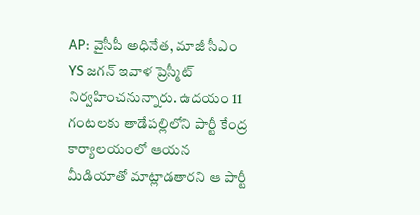AP: వైసీపీ అధినేత, మాజీ సీఎం YS జగన్ ఇవాళ ప్రెస్మీట్ నిర్వహించనున్నారు. ఉదయం 11 గంటలకు తాడేపల్లిలోని పార్టీ కేంద్ర కార్యాలయంలో ఆయన మీడియాతో మాట్లాడతారని ఆ పార్టీ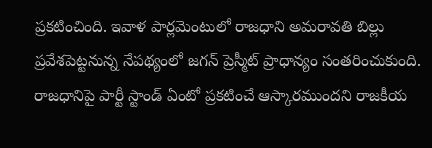ప్రకటించింది. ఇవాళ పార్లమెంటులో రాజధాని అమరావతి బిల్లు ప్రవేశపెట్టనున్న నేపథ్యంలో జగన్ ప్రెస్మీట్ ప్రాధాన్యం సంతరించుకుంది. రాజధానిపై పార్టీ స్టాండ్ ఏంటో ప్రకటించే ఆస్కారముందని రాజకీయ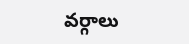వర్గాలు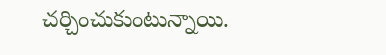చర్చించుకుంటున్నాయి.